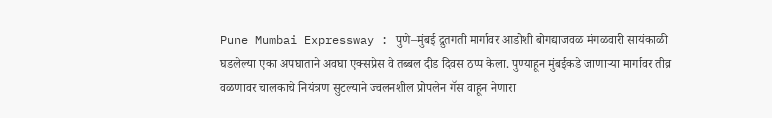Pune Mumbai Expressway : पुणे–मुंबई द्रुतगती मार्गावर आडोशी बोगद्याजवळ मंगळवारी सायंकाळी घडलेल्या एका अपघाताने अवघा एक्सप्रेस वे तब्बल दीड दिवस ठप्प केला. पुण्याहून मुंबईकडे जाणाऱ्या मार्गावर तीव्र वळणावर चालकाचे नियंत्रण सुटल्याने ज्वलनशील प्रोपलेन गॅस वाहून नेणारा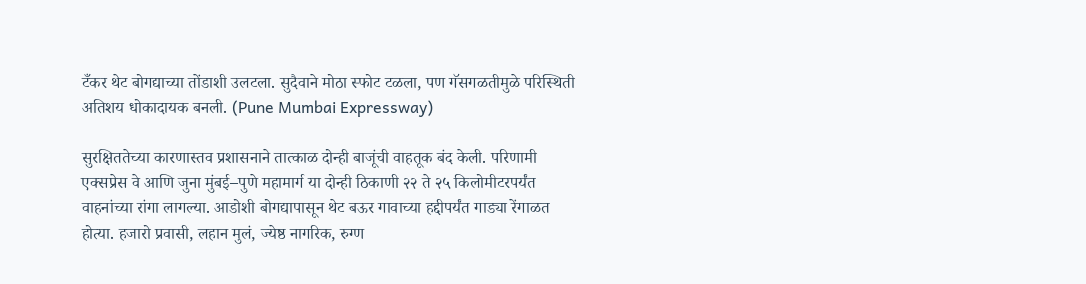टँकर थेट बोगद्याच्या तोंडाशी उलटला. सुदैवाने मोठा स्फोट टळला, पण गॅसगळतीमुळे परिस्थिती अतिशय धोकादायक बनली. (Pune Mumbai Expressway)

सुरक्षिततेच्या कारणास्तव प्रशासनाने तात्काळ दोन्ही बाजूंची वाहतूक बंद केली. परिणामी एक्सप्रेस वे आणि जुना मुंबई–पुणे महामार्ग या दोन्ही ठिकाणी २२ ते २५ किलोमीटरपर्यंत वाहनांच्या रांगा लागल्या. आडोशी बोगद्यापासून थेट बऊर गावाच्या हद्दीपर्यंत गाड्या रेंगाळत होत्या. हजारो प्रवासी, लहान मुलं, ज्येष्ठ नागरिक, रुग्ण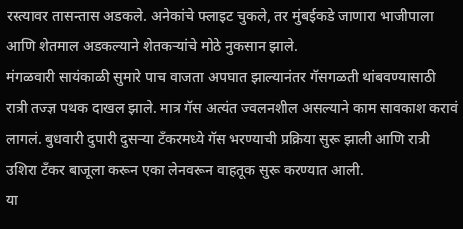रस्त्यावर तासन्तास अडकले. अनेकांचे फ्लाइट चुकले, तर मुंबईकडे जाणारा भाजीपाला आणि शेतमाल अडकल्याने शेतकऱ्यांचे मोठे नुकसान झाले.
मंगळवारी सायंकाळी सुमारे पाच वाजता अपघात झाल्यानंतर गॅसगळती थांबवण्यासाठी रात्री तज्ज्ञ पथक दाखल झाले. मात्र गॅस अत्यंत ज्वलनशील असल्याने काम सावकाश करावं लागलं. बुधवारी दुपारी दुसऱ्या टँकरमध्ये गॅस भरण्याची प्रक्रिया सुरू झाली आणि रात्री उशिरा टँकर बाजूला करून एका लेनवरून वाहतूक सुरू करण्यात आली.
या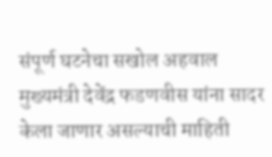संपूर्ण घटनेचा सखोल अहवाल मुख्यमंत्री देवेंद्र फडणवीस यांना सादर केला जाणार असल्याची माहिती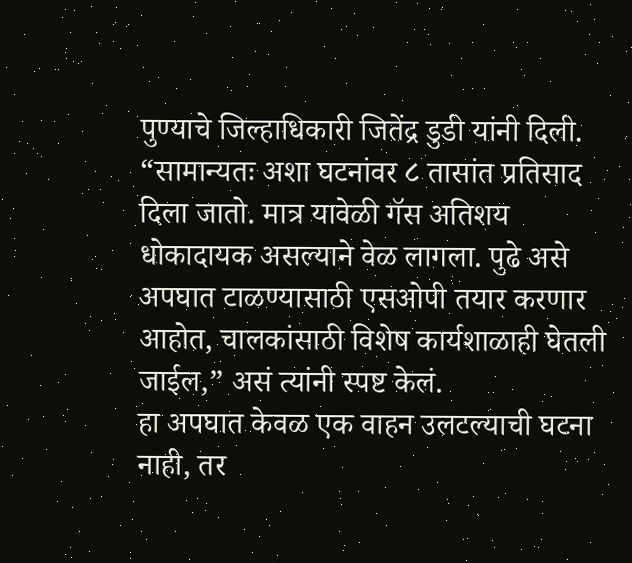पुण्याचे जिल्हाधिकारी जितेंद्र डुडी यांनी दिली. “सामान्यतः अशा घटनांवर ८ तासांत प्रतिसाद दिला जातो. मात्र यावेळी गॅस अतिशय धोकादायक असल्याने वेळ लागला. पुढे असे अपघात टाळण्यासाठी एसओपी तयार करणार आहोत, चालकांसाठी विशेष कार्यशाळाही घेतली जाईल,” असं त्यांनी स्पष्ट केलं.
हा अपघात केवळ एक वाहन उलटल्याची घटना नाही, तर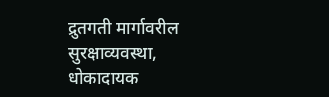द्रुतगती मार्गावरील सुरक्षाव्यवस्था, धोकादायक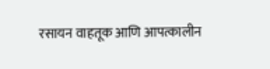रसायन वाहतूक आणि आपत्कालीन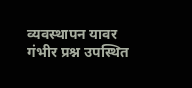व्यवस्थापन यावर गंभीर प्रश्न उपस्थित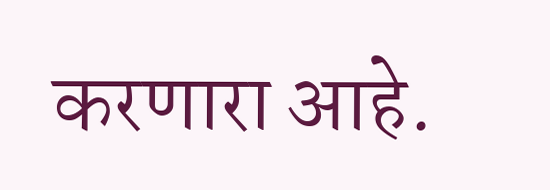करणारा आहे.